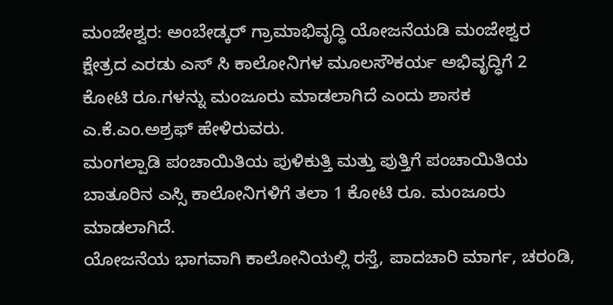ಮಂಜೇಶ್ವರ: ಅಂಬೇಡ್ಕರ್ ಗ್ರಾಮಾಭಿವೃದ್ಧಿ ಯೋಜನೆಯಡಿ ಮಂಜೇಶ್ವರ ಕ್ಷೇತ್ರದ ಎರಡು ಎಸ್ ಸಿ ಕಾಲೋನಿಗಳ ಮೂಲಸೌಕರ್ಯ ಅಭಿವೃದ್ಧಿಗೆ 2 ಕೋಟಿ ರೂ.ಗಳನ್ನು ಮಂಜೂರು ಮಾಡಲಾಗಿದೆ ಎಂದು ಶಾಸಕ ಎ.ಕೆ.ಎಂ.ಅಶ್ರಫ್ ಹೇಳಿರುವರು.
ಮಂಗಲ್ಪಾಡಿ ಪಂಚಾಯಿತಿಯ ಪುಳಿಕುತ್ತಿ ಮತ್ತು ಪುತ್ತಿಗೆ ಪಂಚಾಯಿತಿಯ ಬಾತೂರಿನ ಎಸ್ಸಿ ಕಾಲೋನಿಗಳಿಗೆ ತಲಾ 1 ಕೋಟಿ ರೂ. ಮಂಜೂರು ಮಾಡಲಾಗಿದೆ.
ಯೋಜನೆಯ ಭಾಗವಾಗಿ ಕಾಲೋನಿಯಲ್ಲಿ ರಸ್ತೆ, ಪಾದಚಾರಿ ಮಾರ್ಗ, ಚರಂಡಿ,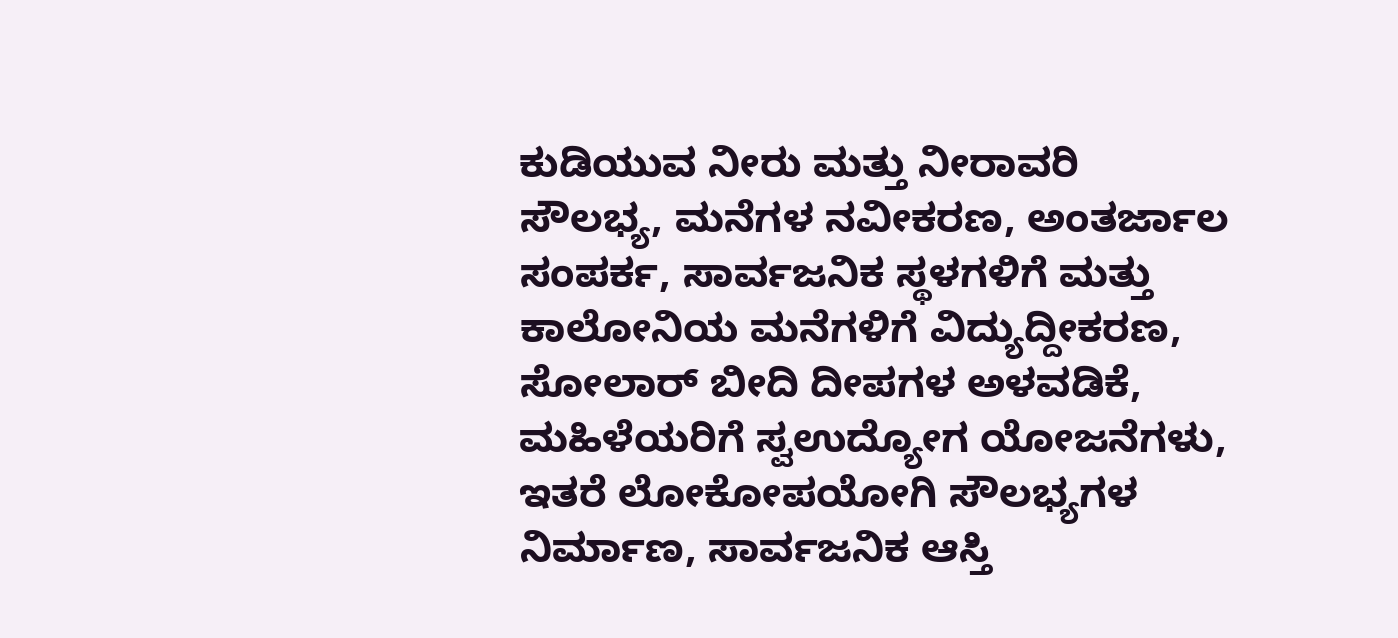ಕುಡಿಯುವ ನೀರು ಮತ್ತು ನೀರಾವರಿ ಸೌಲಭ್ಯ, ಮನೆಗಳ ನವೀಕರಣ, ಅಂತರ್ಜಾಲ ಸಂಪರ್ಕ, ಸಾರ್ವಜನಿಕ ಸ್ಥಳಗಳಿಗೆ ಮತ್ತು ಕಾಲೋನಿಯ ಮನೆಗಳಿಗೆ ವಿದ್ಯುದ್ದೀಕರಣ, ಸೋಲಾರ್ ಬೀದಿ ದೀಪಗಳ ಅಳವಡಿಕೆ, ಮಹಿಳೆಯರಿಗೆ ಸ್ವಉದ್ಯೋಗ ಯೋಜನೆಗಳು, ಇತರೆ ಲೋಕೋಪಯೋಗಿ ಸೌಲಭ್ಯಗಳ ನಿರ್ಮಾಣ, ಸಾರ್ವಜನಿಕ ಆಸ್ತಿ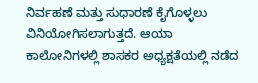ನಿರ್ವಹಣೆ ಮತ್ತು ಸುಧಾರಣೆ ಕೈಗೊಳ್ಳಲು ವಿನಿಯೋಗಿಸಲಾಗುತ್ತದೆ. ಆಯಾ ಕಾಲೋನಿಗಳಲ್ಲಿ ಶಾಸಕರ ಅಧ್ಯಕ್ಷತೆಯಲ್ಲಿ ನಡೆದ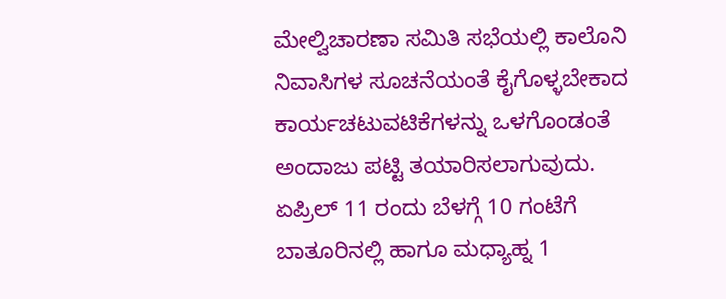ಮೇಲ್ವಿಚಾರಣಾ ಸಮಿತಿ ಸಭೆಯಲ್ಲಿ ಕಾಲೊನಿ ನಿವಾಸಿಗಳ ಸೂಚನೆಯಂತೆ ಕೈಗೊಳ್ಳಬೇಕಾದ ಕಾರ್ಯಚಟುವಟಿಕೆಗಳನ್ನು ಒಳಗೊಂಡಂತೆ ಅಂದಾಜು ಪಟ್ಟಿ ತಯಾರಿಸಲಾಗುವುದು.
ಏಪ್ರಿಲ್ 11 ರಂದು ಬೆಳಗ್ಗೆ 10 ಗಂಟೆಗೆ ಬಾತೂರಿನಲ್ಲಿ ಹಾಗೂ ಮಧ್ಯಾಹ್ನ 1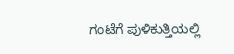ಗಂಟೆಗೆ ಪುಳಿಕುತ್ತಿಯಲ್ಲಿ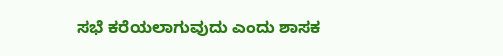ಸಭೆ ಕರೆಯಲಾಗುವುದು ಎಂದು ಶಾಸಕ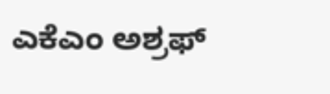ಎಕೆಎಂ ಅಶ್ರಫ್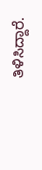ತಿಳಿಸಿದ್ದಾರೆ.